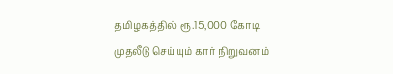தமிழகத்தில் ரூ.15,000 கோடி முதலீடு செய்யும் கார் நிறுவனம்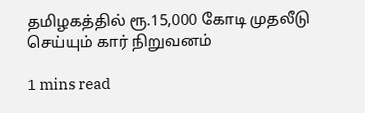தமிழகத்தில் ரூ.15,000 கோடி முதலீடு செய்யும் கார் நிறுவனம்

1 mins read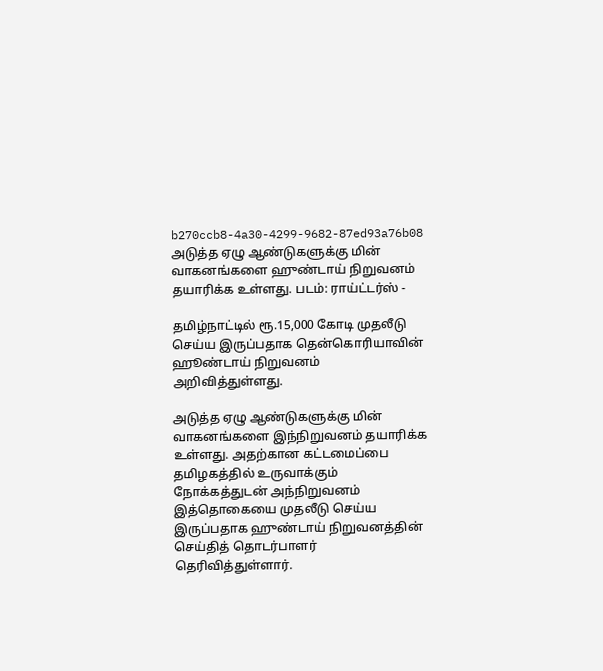b270ccb8-4a30-4299-9682-87ed93a76b08
அடுத்த ஏழு ஆண்டுகளுக்கு மின் வாகனங்களை ஹுண்டாய் நிறுவனம் தயாரிக்க உள்ளது. படம்: ராய்ட்டர்ஸ் -

தமிழ்நாட்டில் ரூ.15,000 கோடி முதலீடு செய்ய இருப்பதாக தென்கொரியாவின் ஹூண்டாய் நிறுவனம் அறிவித்துள்ளது.

அடுத்த ஏழு ஆண்டுகளுக்கு மின் வாகனங்களை இந்நிறுவனம் தயாரிக்க உள்ளது. அதற்கான கட்டமைப்பை தமிழகத்தில் உருவாக்கும் நோக்கத்துடன் அந்நிறுவனம் இத்தொகையை முதலீடு செய்ய இருப்பதாக ஹுண்டாய் நிறுவனத்தின் செய்தித் தொடர்பாளர் தெரிவித்துள்ளார்.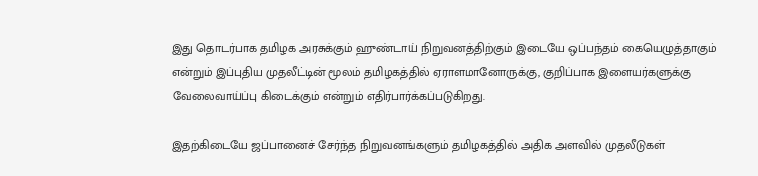இது தொடர்பாக தமிழக அரசுக்கும் ஹுண்டாய் நிறுவனத்திற்கும் இடையே ஒப்பந்தம் கையெழுத்தாகும் என்றும் இப்புதிய முதலீட்டின் மூலம் தமிழகத்தில் ஏராளமானோருக்கு, குறிப்பாக இளையர்களுக்கு வேலைவாய்ப்பு கிடைக்கும் என்றும் எதிர்பார்க்கப்படுகிறது.

இதற்கிடையே ஜப்பானைச் சேர்ந்த நிறுவனங்களும் தமிழகத்தில் அதிக அளவில் முதலீடுகள்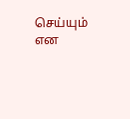செய்யும் என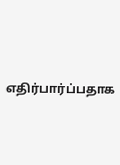எதிர்பார்ப்பதாக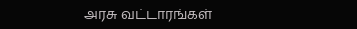அரசு வட்டாரங்கள்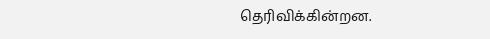தெரிவிக்கின்றன.